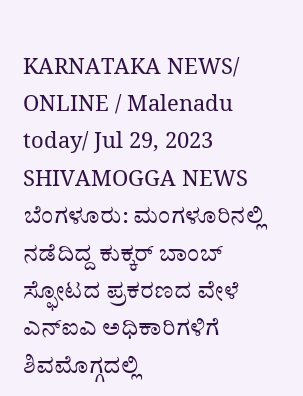KARNATAKA NEWS/ ONLINE / Malenadu today/ Jul 29, 2023 SHIVAMOGGA NEWS
ಬೆಂಗಳೂರು: ಮಂಗಳೂರಿನಲ್ಲಿ ನಡೆದಿದ್ದ ಕುಕ್ಕರ್ ಬಾಂಬ್ ಸ್ಫೋಟದ ಪ್ರಕರಣದ ವೇಳೆ ಎನ್ಐಎ ಅಧಿಕಾರಿಗಳಿಗೆ ಶಿವಮೊಗ್ಗದಲ್ಲಿ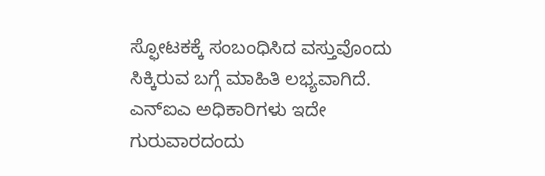ಸ್ಫೋಟಕಕ್ಕೆ ಸಂಬಂಧಿಸಿದ ವಸ್ತುವೊಂದು ಸಿಕ್ಕಿರುವ ಬಗ್ಗೆ ಮಾಹಿತಿ ಲಭ್ಯವಾಗಿದೆ. ಎನ್ಐಎ ಅಧಿಕಾರಿಗಳು ಇದೇ ಗುರುವಾರದಂದು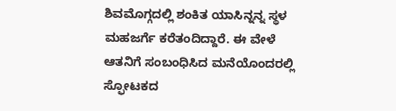ಶಿವಮೊಗ್ಗದಲ್ಲಿ ಶಂಕಿತ ಯಾಸಿನ್ನನ್ನ ಸ್ಥಳ ಮಹಜರ್ಗೆ ಕರೆತಂದಿದ್ದಾರೆ. ಈ ವೇಳೆ ಆತನಿಗೆ ಸಂಬಂಧಿಸಿದ ಮನೆಯೊಂದರಲ್ಲಿ ಸ್ಫೋಟಕದ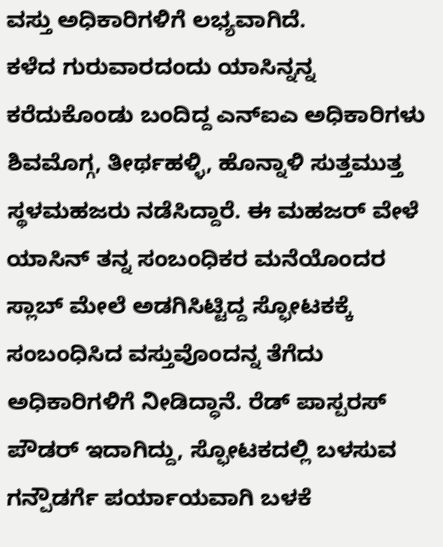ವಸ್ತು ಅಧಿಕಾರಿಗಳಿಗೆ ಲಭ್ಯವಾಗಿದೆ.
ಕಳೆದ ಗುರುವಾರದಂದು ಯಾಸಿನ್ನನ್ನ ಕರೆದುಕೊಂಡು ಬಂದಿದ್ದ ಎನ್ಐಎ ಅಧಿಕಾರಿಗಳು ಶಿವಮೊಗ್ಗ, ತೀರ್ಥಹಳ್ಳಿ, ಹೊನ್ನಾಳಿ ಸುತ್ತಮುತ್ತ ಸ್ಥಳಮಹಜರು ನಡೆಸಿದ್ದಾರೆ. ಈ ಮಹಜರ್ ವೇಳೆ ಯಾಸಿನ್ ತನ್ನ ಸಂಬಂಧಿಕರ ಮನೆಯೊಂದರ ಸ್ಲಾಬ್ ಮೇಲೆ ಅಡಗಿಸಿಟ್ಟಿದ್ದ ಸ್ಫೋಟಕಕ್ಕೆ ಸಂಬಂಧಿಸಿದ ವಸ್ತುವೊಂದನ್ನ ತೆಗೆದು ಅಧಿಕಾರಿಗಳಿಗೆ ನೀಡಿದ್ಧಾನೆ. ರೆಡ್ ಪಾಸ್ಪರಸ್ ಪೌಡರ್ ಇದಾಗಿದ್ದು, ಸ್ಫೋಟಕದಲ್ಲಿ ಬಳಸುವ ಗನ್ಪೌಡರ್ಗೆ ಪರ್ಯಾಯವಾಗಿ ಬಳಕೆ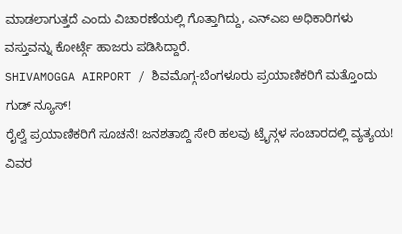ಮಾಡಲಾಗುತ್ತದೆ ಎಂದು ವಿಚಾರಣೆಯಲ್ಲಿ ಗೊತ್ತಾಗಿದ್ದು, ಎನ್ಎಐ ಅಧಿಕಾರಿಗಳು ವಸ್ತುವನ್ನು ಕೋರ್ಟ್ಗೆ ಹಾಜರು ಪಡಿಸಿದ್ದಾರೆ.
SHIVAMOGGA AIRPORT / ಶಿವಮೊಗ್ಗ-ಬೆಂಗಳೂರು ಪ್ರಯಾಣಿಕರಿಗೆ ಮತ್ತೊಂದು ಗುಡ್ ನ್ಯೂಸ್!
ರೈಲ್ವೆ ಪ್ರಯಾಣಿಕರಿಗೆ ಸೂಚನೆ! ಜನಶತಾಬ್ದಿ ಸೇರಿ ಹಲವು ಟ್ರೈನ್ಗಳ ಸಂಚಾರದಲ್ಲಿ ವ್ಯತ್ಯಯ! ವಿವರ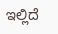ಇಲ್ಲಿದೆ